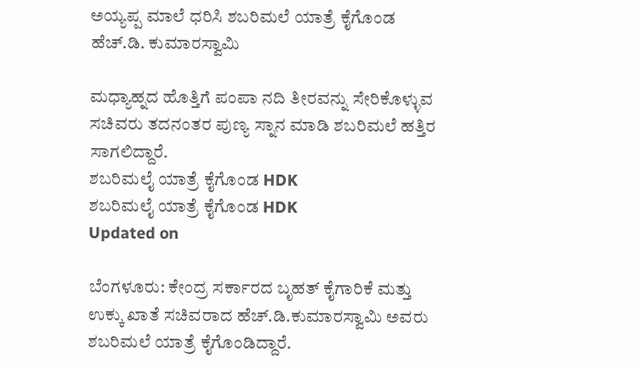ಅಯ್ಯಪ್ಪ ಮಾಲೆ ಧರಿಸಿ ಶಬರಿಮಲೆ ಯಾತ್ರೆ ಕೈಗೊಂಡ ಹೆಚ್.ಡಿ. ಕುಮಾರಸ್ವಾಮಿ

ಮಧ್ಯಾಹ್ನದ ಹೊತ್ತಿಗೆ ಪಂಪಾ ನದಿ ತೀರವನ್ನು ಸೇರಿಕೊಳ್ಳುವ ಸಚಿವರು ತದನಂತರ ಪುಣ್ಯ ಸ್ನಾನ ಮಾಡಿ ಶಬರಿಮಲೆ ಹತ್ತಿರ ಸಾಗಲಿದ್ದಾರೆ.
ಶಬರಿಮಲೈ ಯಾತ್ರೆ ಕೈಗೊಂಡ HDK
ಶಬರಿಮಲೈ ಯಾತ್ರೆ ಕೈಗೊಂಡ HDK
Updated on

ಬೆಂಗಳೂರು: ಕೇಂದ್ರ ಸರ್ಕಾರದ ಬೃಹತ್ ಕೈಗಾರಿಕೆ ಮತ್ತು ಉಕ್ಕು ಖಾತೆ ಸಚಿವರಾದ ಹೆಚ್.ಡಿ.ಕುಮಾರಸ್ವಾಮಿ ಅವರು ಶಬರಿಮಲೆ ಯಾತ್ರೆ ಕೈಗೊಂಡಿದ್ದಾರೆ.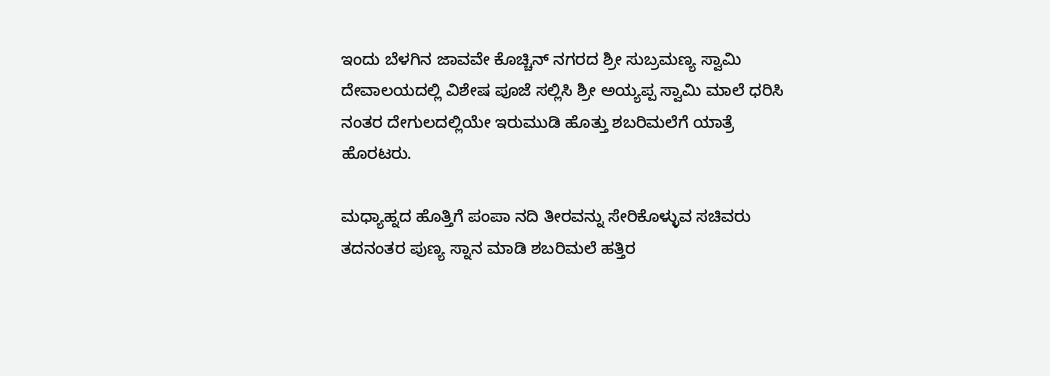ಇಂದು ಬೆಳಗಿನ ಜಾವವೇ ಕೊಚ್ಚಿನ್ ನಗರದ ಶ್ರೀ ಸುಬ್ರಮಣ್ಯ ಸ್ವಾಮಿ ದೇವಾಲಯದಲ್ಲಿ ವಿಶೇಷ ಪೂಜೆ ಸಲ್ಲಿಸಿ ಶ್ರೀ ಅಯ್ಯಪ್ಪ ಸ್ವಾಮಿ ಮಾಲೆ ಧರಿಸಿ ನಂತರ ದೇಗುಲದಲ್ಲಿಯೇ ಇರುಮುಡಿ ಹೊತ್ತು ಶಬರಿಮಲೆಗೆ ಯಾತ್ರೆ ಹೊರಟರು.

ಮಧ್ಯಾಹ್ನದ ಹೊತ್ತಿಗೆ ಪಂಪಾ ನದಿ ತೀರವನ್ನು ಸೇರಿಕೊಳ್ಳುವ ಸಚಿವರು ತದನಂತರ ಪುಣ್ಯ ಸ್ನಾನ ಮಾಡಿ ಶಬರಿಮಲೆ ಹತ್ತಿರ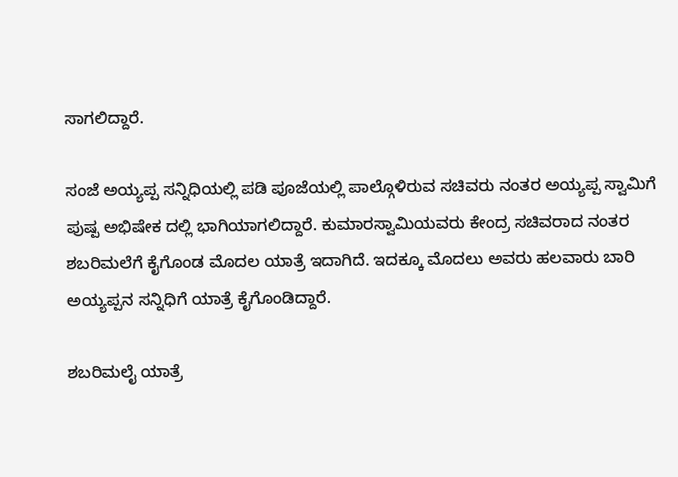ಸಾಗಲಿದ್ದಾರೆ.

ಸಂಜೆ ಅಯ್ಯಪ್ಪ ಸನ್ನಿಧಿಯಲ್ಲಿ ಪಡಿ ಪೂಜೆಯಲ್ಲಿ ಪಾಲ್ಗೊಳಿರುವ ಸಚಿವರು ನಂತರ ಅಯ್ಯಪ್ಪ ಸ್ವಾಮಿಗೆ ಪುಷ್ಪ ಅಭಿಷೇಕ ದಲ್ಲಿ ಭಾಗಿಯಾಗಲಿದ್ದಾರೆ. ಕುಮಾರಸ್ವಾಮಿಯವರು ಕೇಂದ್ರ ಸಚಿವರಾದ ನಂತರ ಶಬರಿಮಲೆಗೆ ಕೈಗೊಂಡ ಮೊದಲ ಯಾತ್ರೆ ಇದಾಗಿದೆ. ಇದಕ್ಕೂ ಮೊದಲು ಅವರು ಹಲವಾರು ಬಾರಿ ಅಯ್ಯಪ್ಪನ ಸನ್ನಿಧಿಗೆ ಯಾತ್ರೆ ಕೈಗೊಂಡಿದ್ದಾರೆ.

ಶಬರಿಮಲೈ ಯಾತ್ರೆ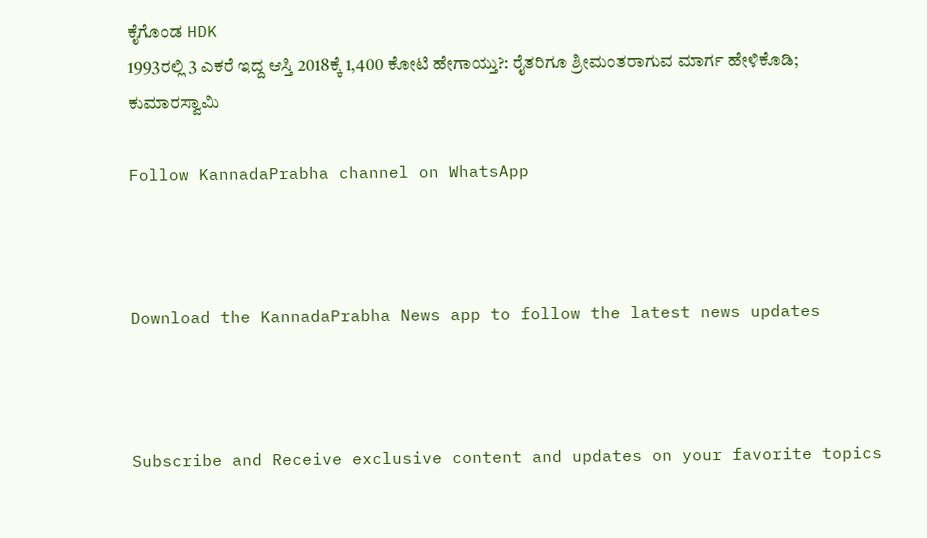ಕೈಗೊಂಡ HDK
1993ರಲ್ಲಿ 3 ಎಕರೆ ಇದ್ದ ಆಸ್ತಿ 2018ಕ್ಕೆ 1,400 ಕೋಟಿ ಹೇಗಾಯ್ತು?: ರೈತರಿಗೂ ಶ್ರೀಮಂತರಾಗುವ ಮಾರ್ಗ ಹೇಳಿಕೊಡಿ; ಕುಮಾರಸ್ವಾಮಿ

Follow KannadaPrabha channel on WhatsApp



Download the KannadaPrabha News app to follow the latest news updates



Subscribe and Receive exclusive content and updates on your favorite topics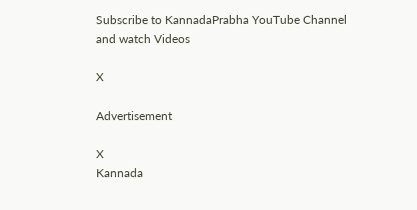Subscribe to KannadaPrabha YouTube Channel and watch Videos

X

Advertisement

X
Kannada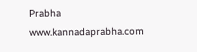Prabha
www.kannadaprabha.com